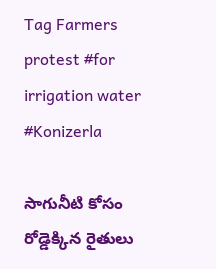Tag Farmers protest #for irrigation water #Konizerla

సాగునీటి కోసం రోడ్డెక్కిన రైతులు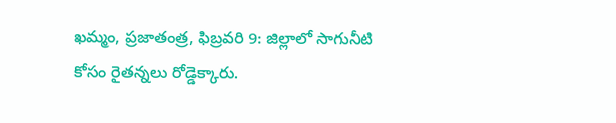ఖమ్మం, ప్ర‌జాతంత్ర‌, ఫిబ్రవరి 9: జిల్లాలో సాగునీటి కోసం రైతన్నలు రోడ్డెక్కారు.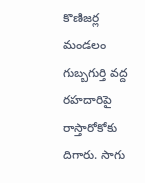కొణిజర్ల మండలం గుబ్బగుర్తి వద్ద రహదారిపై రాస్తారోకోకు దిగారు. సాగు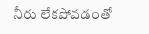నీరు లేకపోవడంతో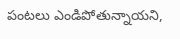పంటలు ఎండిపోతున్నాయని,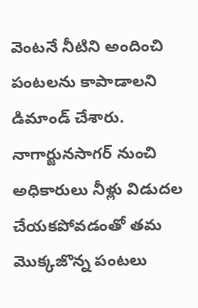వెంటనే నీటిని అందించి పంటలను కాపాడాలని డిమాండ్ చేశారు. నాగార్జునసాగర్ నుంచి అధికారులు నీళ్లు విడుదల చేయకపోవడంతో తమ మొక్కజొన్న పంటలు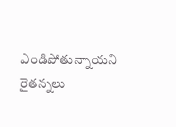ఎండిపోతున్నాయని రైతన్నలు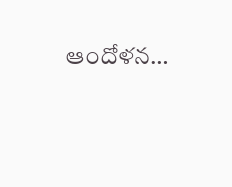ఆందోళన…